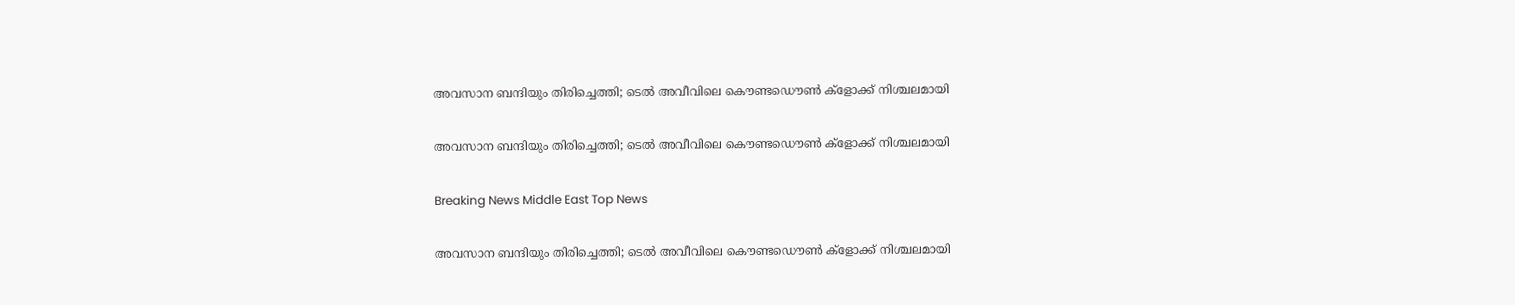അവസാന ബന്ദിയും തിരിച്ചെത്തി; ടെല്‍ അവീവിലെ കൌണ്ടഡൌണ്‍ ക്ളോക്ക് നിശ്ചലമായി

അവസാന ബന്ദിയും തിരിച്ചെത്തി; ടെല്‍ അവീവിലെ കൌണ്ടഡൌണ്‍ ക്ളോക്ക് നിശ്ചലമായി

Breaking News Middle East Top News

അവസാന ബന്ദിയും തിരിച്ചെത്തി; ടെല്‍ അവീവിലെ കൌണ്ടഡൌണ്‍ ക്ളോക്ക് നിശ്ചലമായി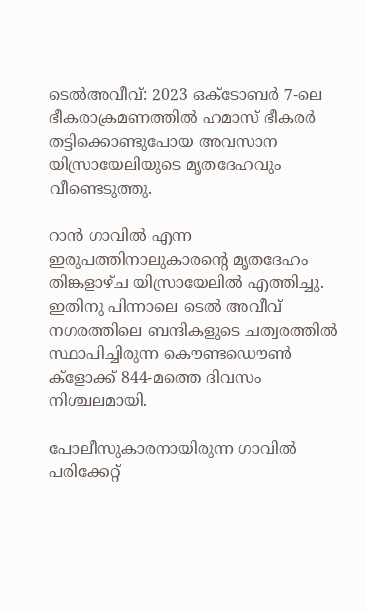ടെല്‍അവീവ്: 2023 ഒക്ടോബര്‍ 7-ലെ ഭീകരാക്രമണത്തില്‍ ഹമാസ് ഭീകരര്‍ തട്ടിക്കൊണ്ടുപോയ അവസാന യിസ്രായേലിയുടെ മൃതദേഹവും വീണ്ടെടുത്തു.

റാന്‍ ഗാവില്‍ എന്ന ഇരുപത്തിനാലുകാരന്റെ മൃതദേഹം തിങ്കളാഴ്ച യിസ്രായേലില്‍ എത്തിച്ചു. ഇതിനു പിന്നാലെ ടെല്‍ അവീവ് നഗരത്തിലെ ബന്ദികളുടെ ചത്വരത്തില്‍ സ്ഥാപിച്ചിരുന്ന കൌണ്ടഡൌണ്‍ ക്ളോക്ക് 844-മത്തെ ദിവസം നിശ്ചലമായി.

പോലീസുകാരനായിരുന്ന ഗാവില്‍ പരിക്കേറ്റ്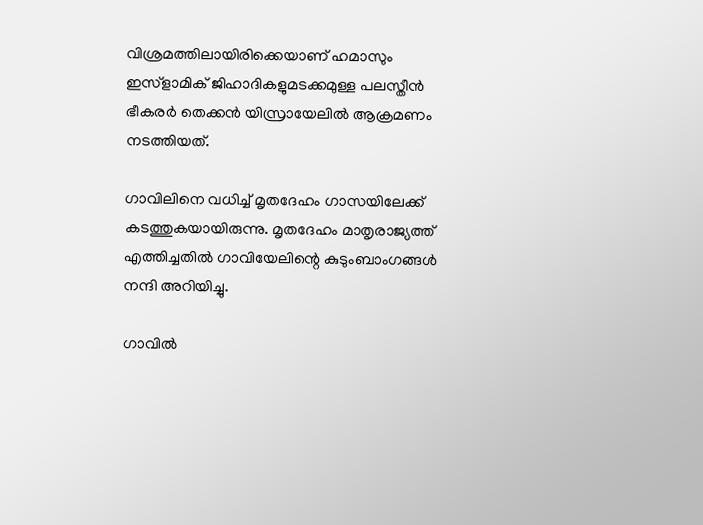വിശ്രമത്തിലായിരിക്കെയാണ് ഹമാസും ഇസ്ളാമിക് ജിഹാദികളുമടക്കമുള്ള പലസ്തീന്‍ ഭീകരര്‍ തെക്കന്‍ യിസ്രായേലില്‍ ആക്രമണം നടത്തിയത്.

ഗാവിലിനെ വധിച്ച് മൃതദേഹം ഗാസയിലേക്ക് കടത്തുകയായിരുന്നു. മൃതദേഹം മാതൃരാജ്യത്ത് എത്തിച്ചതില്‍ ഗാവിയേലിന്റെ കുടുംബാംഗങ്ങള്‍ നന്ദി അറിയിച്ചു.

ഗാവില്‍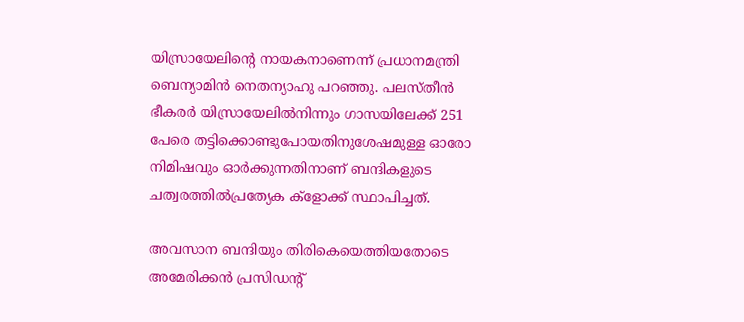യിസ്രായേലിന്റെ നായകനാണെന്ന് പ്രധാനമന്ത്രി ബെന്യാമിന്‍ നെതന്യാഹു പറഞ്ഞു. പലസ്തീന്‍ ഭീകരര്‍ യിസ്രായേലില്‍നിന്നും ഗാസയിലേക്ക് 251 പേരെ തട്ടിക്കൊണ്ടുപോയതിനുശേഷമുള്ള ഓരോ നിമിഷവും ഓര്‍ക്കുന്നതിനാണ് ബന്ദികളുടെ ചത്വരത്തില്‍പ്രത്യേക ക്ളോക്ക് സ്ഥാപിച്ചത്.

അവസാന ബന്ദിയും തിരികെയെത്തിയതോടെ അമേരിക്കന്‍ പ്രസിഡന്റ്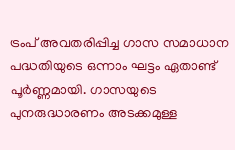ട്രംപ് അവതരിപ്പിച്ച ഗാസ സമാധാന പദ്ധതിയുടെ ഒന്നാം ഘട്ടം ഏതാണ്ട് പൂര്‍ണ്ണമായി. ഗാസയുടെ പുനരുദ്ധാരണം അടക്കമുള്ള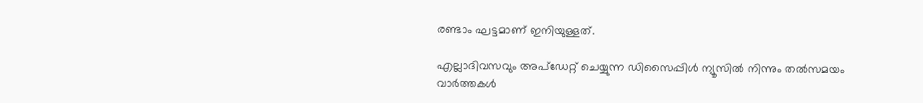രണ്ടാം ഘട്ടമാണ് ഇനിയുള്ളത്.

എല്ലാദിവസവും അപ്ഡേറ്റ് ചെയ്യുന്ന ഡിസൈപ്പിൾ ന്യൂസിൽ നിന്നും തൽസമയം വാർത്തകൾ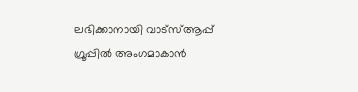ലഭിക്കാനായി വാട്സ്ആപ്പ് ഗ്രൂപ്പിൽ അംഗമാകാൻ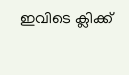ഇവിടെ ക്ലിക്ക്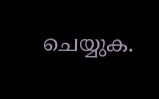ചെയ്യുക.